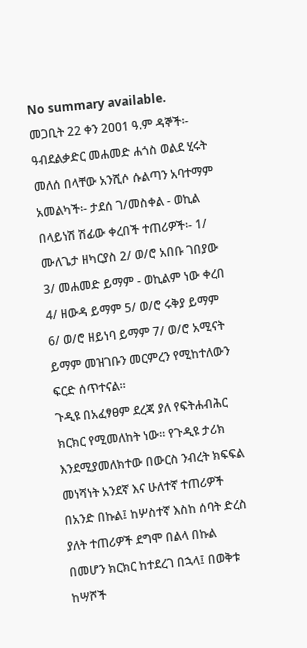No summary available.
መጋቢት 22 ቀን 2ዐዐ1 ዓ.ም ዳኞች፡- ዓብደልቃድር መሐመድ ሐጎስ ወልደ ሂሩት መለሰ በላቸው አንሺሶ ሱልጣን አባተማም አመልካች፡- ታደሰ ገ/መስቀል - ወኪል በላይነሽ ሽፊው ቀረበች ተጠሪዎች፡- 1/ ሙለጌታ ዘካርያስ 2/ ወ/ሮ አበቡ ገበያው 3/ መሐመድ ይማም - ወኪልም ነው ቀረበ 4/ ዘውዳ ይማም 5/ ወ/ሮ ሩቅያ ይማም 6/ ወ/ሮ ዘይነባ ይማም 7/ ወ/ሮ አሚናት ይማም መዝገቡን መርምረን የሚከተለውን ፍርድ ሰጥተናል።
ጉዲዩ በአፈፃፀም ደረጃ ያለ የፍትሐብሕር ክርክር የሚመለከት ነው። የጉዲዩ ታሪክ እንደሚያመለክተው በውርስ ንብረት ክፍፍል መነሻነት አንደኛ እና ሁለተኛ ተጠሪዎች በአንድ በኩል፤ ከሦስተኛ እስከ ሰባት ድረስ ያለት ተጠሪዎች ደግሞ በልላ በኩል በመሆን ክርክር ከተደረገ በኋላ፤ በወቅቱ ከሣሾች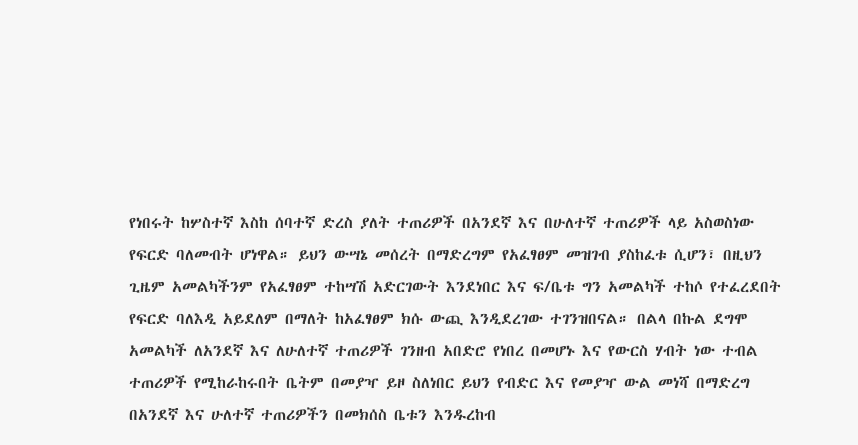የነበሩት ከሦስተኛ እስከ ሰባተኛ ድረስ ያለት ተጠሪዎች በአንደኛ እና በሁለተኛ ተጠሪዎች ላይ አስወስነው የፍርድ ባለመብት ሆነዋል። ይህን ውሣኔ መሰረት በማድረግም የአፈፃፀም መዝገብ ያስከፈቱ ሲሆን፣ በዚህን ጊዜም አመልካችንም የአፈፃፀም ተከሣሽ አድርገውት እንደነበር እና ፍ/ቤቱ ግን አመልካች ተከሶ የተፈረደበት የፍርድ ባለእዲ አይደለም በማለት ከአፈፃፀም ክሱ ውጪ እንዲደረገው ተገንዝበናል። በልላ በኩል ደግሞ አመልካች ለአንደኛ እና ለሁለተኛ ተጠሪዎች ገንዘብ አበድሮ የነበረ በመሆኑ እና የውርስ ሃብት ነው ተብል ተጠሪዎች የሚከራከሩበት ቤትም በመያዣ ይዞ ስለነበር ይህን የብድር እና የመያዣ ውል መነሻ በማድረግ በአንደኛ እና ሁለተኛ ተጠሪዎችን በመክሰስ ቤቱን እንዱረከብ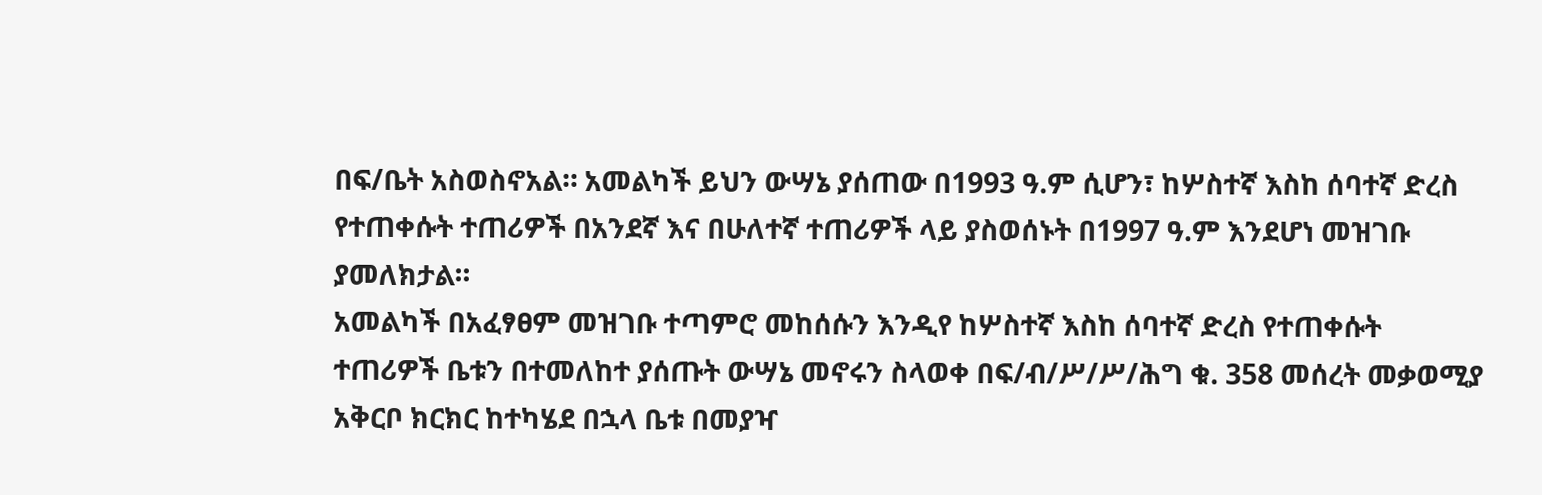በፍ/ቤት አስወስኖአል። አመልካች ይህን ውሣኔ ያሰጠው በ1993 ዓ.ም ሲሆን፣ ከሦስተኛ እስከ ሰባተኛ ድረስ የተጠቀሱት ተጠሪዎች በአንደኛ እና በሁለተኛ ተጠሪዎች ላይ ያስወሰኑት በ1997 ዓ.ም እንደሆነ መዝገቡ ያመለክታል።
አመልካች በአፈፃፀም መዝገቡ ተጣምሮ መከሰሱን እንዲየ ከሦስተኛ እስከ ሰባተኛ ድረስ የተጠቀሱት ተጠሪዎች ቤቱን በተመለከተ ያሰጡት ውሣኔ መኖሩን ስላወቀ በፍ/ብ/ሥ/ሥ/ሕግ ቁ. 358 መሰረት መቃወሚያ አቅርቦ ክርክር ከተካሄደ በኋላ ቤቱ በመያዣ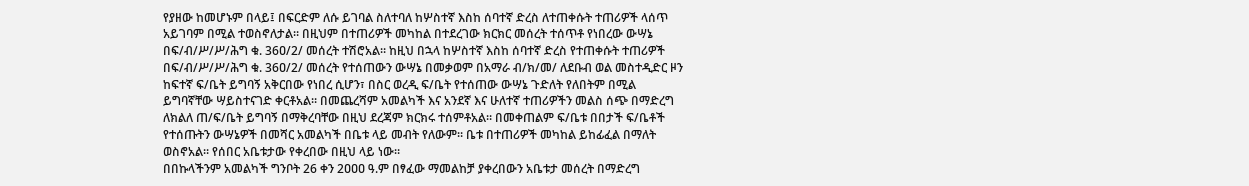የያዘው ከመሆኑም በላይ፤ በፍርድም ለሱ ይገባል ስለተባለ ከሦስተኛ እስከ ሰባተኛ ድረስ ለተጠቀሱት ተጠሪዎች ላሰጥ አይገባም በሚል ተወስኖለታል። በዚህም በተጠሪዎች መካከል በተደረገው ክርክር መሰረት ተሰጥቶ የነበረው ውሣኔ በፍ/ብ/ሥ/ሥ/ሕግ ቁ. 36ዐ/2/ መሰረት ተሽሮአል። ከዚህ በኋላ ከሦስተኛ እስከ ሰባተኛ ድረስ የተጠቀሱት ተጠሪዎች በፍ/ብ/ሥ/ሥ/ሕግ ቁ. 36ዐ/2/ መሰረት የተሰጠውን ውሣኔ በመቃወም በአማራ ብ/ክ/መ/ ለደቡብ ወል መስተዲድር ዞን ከፍተኛ ፍ/ቤት ይግባኝ አቅርበው የነበረ ሲሆን፣ በስር ወረዲ ፍ/ቤት የተሰጠው ውሣኔ ጉድለት የለበትም በሚል ይግባኛቸው ሣይስተናገድ ቀርቶአል። በመጨረሻም አመልካች እና አንደኛ እና ሁለተኛ ተጠሪዎችን መልስ ሰጭ በማድረግ ለክልለ ጠ/ፍ/ቤት ይግባኝ በማቅረባቸው በዚህ ደረጃም ክርክሩ ተሰምቶአል። በመቀጠልም ፍ/ቤቱ በበታች ፍ/ቤቶች የተሰጡትን ውሣኔዎች በመሻር አመልካች በቤቱ ላይ መብት የለውም። ቤቱ በተጠሪዎች መካከል ይከፊፈል በማለት ወስኖአል። የሰበር አቤቱታው የቀረበው በዚህ ላይ ነው።
በበኩላችንም አመልካች ግንቦት 26 ቀን 2ዐዐዐ ዓ.ም በፃፈው ማመልከቻ ያቀረበውን አቤቱታ መሰረት በማድረግ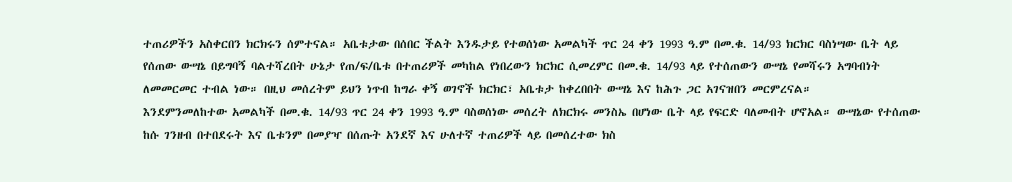ተጠሪዎችን አስቀርበን ክርክሩን ሰምተናል። አቤቱታው በሰበር ችልት እንዱታይ የተወሰነው አመልካች ጥር 24 ቀን 1993 ዓ.ም በመ.ቁ. 14/93 ክርክር ባስነሣው ቤት ላይ የሰጠው ውሣኔ በይግባኝ ባልተሻረበት ሁኔታ የጠ/ፍ/ቤቱ በተጠሪዎች መካከል የነበረውን ክርክር ሲመረምር በመ.ቁ. 14/93 ላይ የተሰጠውን ውሣኔ የመሻሩን አግባብነት ለመመርመር ተብል ነው። በዚህ መሰረትም ይህን ነጥብ ከግራ ቀኝ ወገኖች ክርክር፣ አቤቱታ ከቀረበበት ውሣኔ እና ከሕጉ ጋር አገናዝበን መርምረናል።
እንደምንመለከተው አመልካች በመ.ቁ. 14/93 ጥር 24 ቀን 1993 ዓ.ም ባስወሰነው መሰረት ለክርክሩ መንስኤ በሆነው ቤት ላይ የፍርድ ባለመብት ሆኖአል። ውሣኔው የተሰጠው ከሱ ገንዘብ በተበደሩት እና ቤቱንም በመያዣ በሰጡት አንደኛ እና ሁለተኛ ተጠሪዎች ላይ በመሰረተው ክስ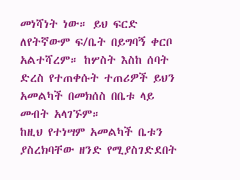መነሻነት ነው። ይህ ፍርድ ለየትኛውም ፍ/ቤት በይግባኝ ቀርቦ አልተሻረም። ከሦስት እስከ ሰባት ድረስ የተጠቀሱት ተጠሪዎች ይህን አመልካች በመክሰስ በቤቱ ላይ መብት አላገኙም።
ከዚህ የተነሣም አመልካች ቤቱን ያስረክባቸው ዘንድ የሚያስገድደበት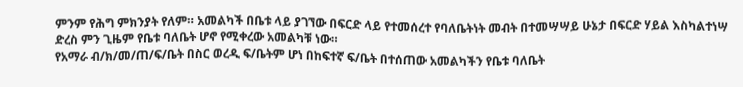ምንም የሕግ ምክንያት የለም። አመልካች በቤቱ ላይ ያገኘው በፍርድ ላይ የተመሰረተ የባለቤትነት መብት በተመሣሣይ ሁኔታ በፍርድ ሃይል እስካልተነሣ ድረስ ምን ጊዜም የቤቱ ባለቤት ሆኖ የሚቀረው አመልካቹ ነው።
የአማራ ብ/ክ/መ/ጠ/ፍ/ቤት በስር ወረዲ ፍ/ቤትም ሆነ በከፍተኛ ፍ/ቤት በተሰጠው አመልካችን የቤቱ ባለቤት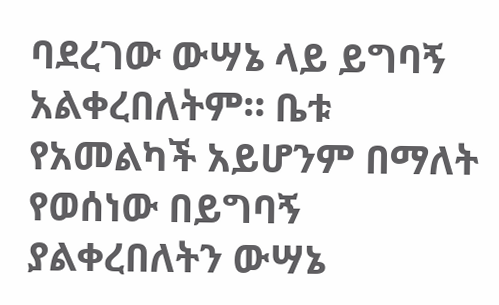ባደረገው ውሣኔ ላይ ይግባኝ አልቀረበለትም። ቤቱ የአመልካች አይሆንም በማለት የወሰነው በይግባኝ ያልቀረበለትን ውሣኔ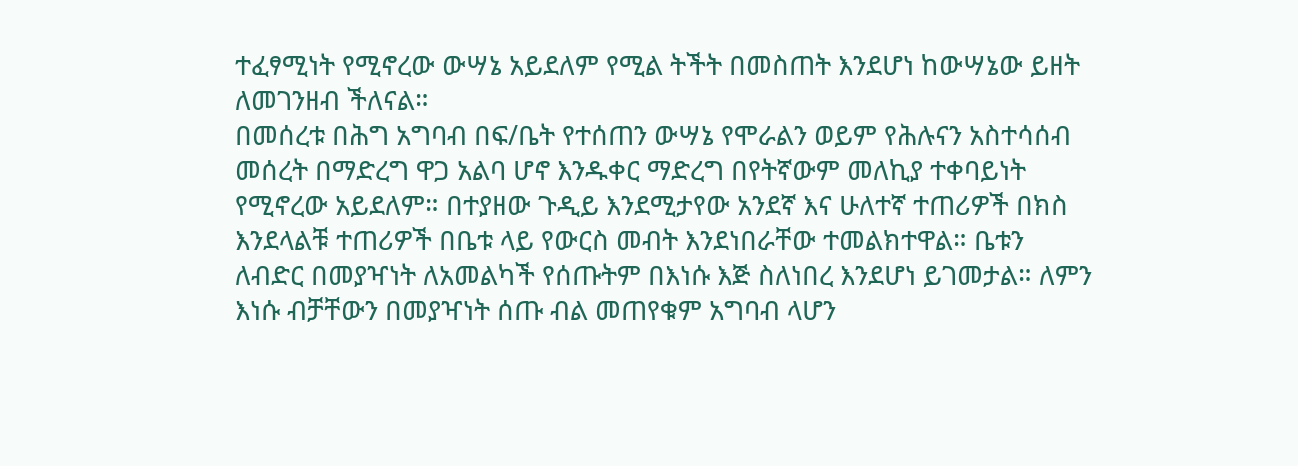ተፈፃሚነት የሚኖረው ውሣኔ አይደለም የሚል ትችት በመስጠት እንደሆነ ከውሣኔው ይዘት ለመገንዘብ ችለናል።
በመሰረቱ በሕግ አግባብ በፍ/ቤት የተሰጠን ውሣኔ የሞራልን ወይም የሕሉናን አስተሳሰብ መሰረት በማድረግ ዋጋ አልባ ሆኖ እንዱቀር ማድረግ በየትኛውም መለኪያ ተቀባይነት የሚኖረው አይደለም። በተያዘው ጉዲይ እንደሚታየው አንደኛ እና ሁለተኛ ተጠሪዎች በክስ እንደላልቹ ተጠሪዎች በቤቱ ላይ የውርስ መብት እንደነበራቸው ተመልክተዋል። ቤቱን ለብድር በመያዣነት ለአመልካች የሰጡትም በእነሱ እጅ ስለነበረ እንደሆነ ይገመታል። ለምን እነሱ ብቻቸውን በመያዣነት ሰጡ ብል መጠየቁም አግባብ ላሆን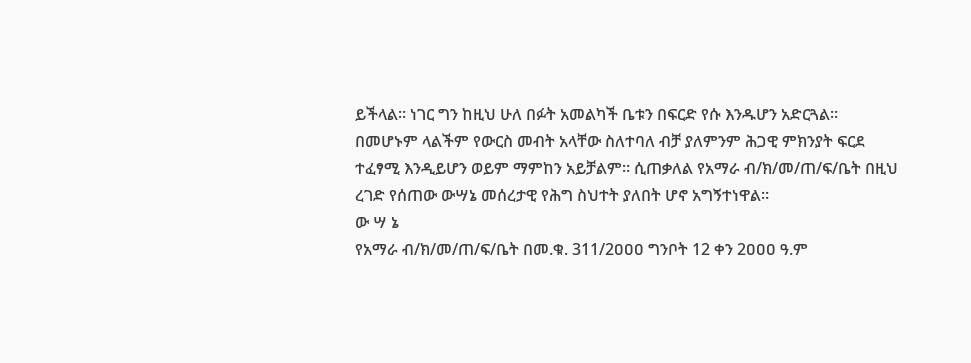ይችላል። ነገር ግን ከዚህ ሁለ በፉት አመልካች ቤቱን በፍርድ የሱ እንዱሆን አድርጓል።
በመሆኑም ላልችም የውርስ መብት አላቸው ስለተባለ ብቻ ያለምንም ሕጋዊ ምክንያት ፍርደ ተፈፃሚ እንዲይሆን ወይም ማምከን አይቻልም። ሲጠቃለል የአማራ ብ/ክ/መ/ጠ/ፍ/ቤት በዚህ ረገድ የሰጠው ውሣኔ መሰረታዊ የሕግ ስህተት ያለበት ሆኖ አግኝተነዋል።
ው ሣ ኔ
የአማራ ብ/ክ/መ/ጠ/ፍ/ቤት በመ.ቁ. 311/2ዐዐዐ ግንቦት 12 ቀን 2ዐዐዐ ዓ.ም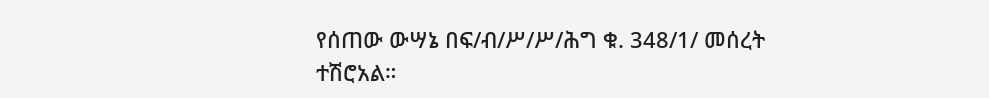የሰጠው ውሣኔ በፍ/ብ/ሥ/ሥ/ሕግ ቁ. 348/1/ መሰረት ተሽሮአል።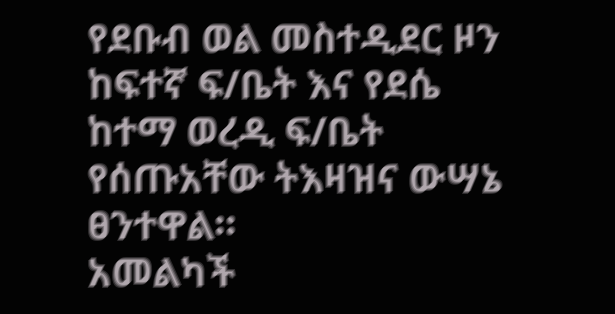የደቡብ ወል መስተዲደር ዞን ከፍተኛ ፍ/ቤት እና የደሴ ከተማ ወረዲ ፍ/ቤት የሰጡአቸው ትእዛዝና ውሣኔ ፀንተዋል።
አመልካች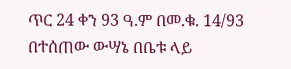ጥር 24 ቀን 93 ዓ.ም በመ.ቁ. 14/93 በተሰጠው ውሣኔ በቤቱ ላይ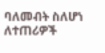ባለመብት ስለሆነ ለተጠሪዎች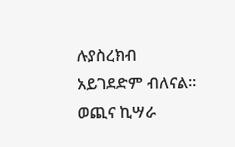ሉያስረክብ አይገደድም ብለናል።
ወጪና ኪሣራ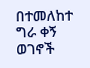በተመለከተ ግራ ቀኝ ወገኖች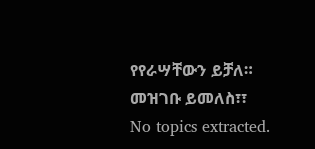የየራሣቸውን ይቻለ። መዝገቡ ይመለስ፣፣
No topics extracted.